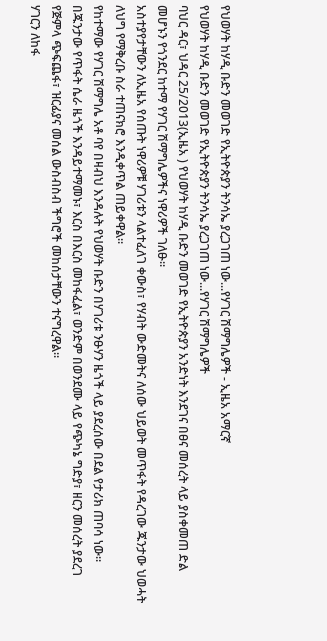የህወሃት ከሃዲ ቡድን መወገድ የኢትዮጵያን ትንሳኤ ያረጋገጠ ነው...የሃገር ሽማግሌዎች - ኢዜአ አማርኛ
የህወሃት ከሃዲ ቡድን መወገድ የኢትዮጵያን ትንሳኤ ያረጋገጠ ነው...የሃገር ሽማግሌዎች
ባህር ዳር፣ ህዳር 25/2013(ኢዜአ ) የህወሃት ከሃዲ ቡድን መወገድ የኢትዮጵያን አንድነት እንደገና በፀና መሰረት ላይ ያስቀመጠ ድል መሆኑን የጎንደር ከተማ የሃገር ሽማግሌዎችና ነዋሪዎች ገለፁ።
አስተያየታቸውን ለኢዜአ የሰጡት ነዋሪዎቹ ሃገሪቱን ላልተፈለገ ቀውስ፣ የሃብት ውድመትና ለሰው ህይወት መጥፋት የዳረገው ጁንታው ህወሓት ለህግ የማቅረቡ ስራ ተጠናክሮ እንዲቀጥል ጠይቀዋል።
የከተማው የሃገር ሽማግሌ አቶ ባየ በዛብህ እንዳሉት የህወሃት ቡድን በሃገሪቱ ንፁሃን ዜጎች ላይ ያደረሰው በደል የታሪክ ጠባሳ ነው።
በጁንታው የጥፋት ሴራ ዜጎች እንዳይተማመኑ፣ እርስ በእርስ መከፋፈል፣ ወንድም በወንደሙ ላይ የጭካኔ ግድያ፣ ዘርን መሰረት ያደረገ የጅምላ ጭፍጨፋ፣ ዝርፊያና መሰል ውስብስብ ችግሮች መከሰታቸውን ተናግረዋል።
ሃገርን ለከፋ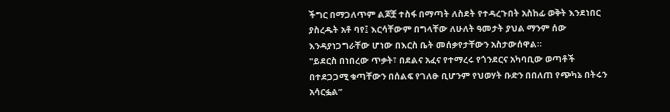ችግር በማጋለጥም ልጆቿ ተስፋ በማጣት ለስደት የተዳረጉበት አስከፊ ወቅት እንደነበር ያስረዱት አቶ ባየ፤ እርሳቸውም በግላቸው ለሁለት ዓመታት ያህል ማንም ሰው እንዳያነጋግራቸው ሆነው በእርስ ቤት መሰቃየታቸውን አስታውሰዋል።
"ይደርስ በነበረው ጥቃት፣ በደልና አፈና የተማረሩ የጎንደርና አካባቢው ወጣቶች በተደጋጋሚ ቁጣቸውን በሰልፍ የገለፁ ቢሆንም የህወሃት ቡድን በበለጠ የጭካኔ በትሩን አሳርፏል”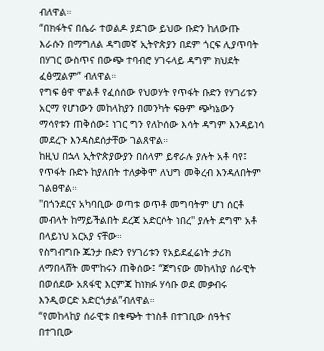ብለዋል።
“በክፋትና በሴራ ተወልዶ ያደገው ይህው ቡድን ከለውጡ እራሱን በማግለል ዳግመኛ ኢትዮጵያን በደም ጎርፍ ሊያጥባት በሃገር ውስጥና በውጭ ተባብሮ ሃገሩላይ ዳግም ክህደት ፈፅሟልም” ብለዋል።
የግፍ ፅዋ ሞልቶ የፈሰሰው የህወሃት የጥፋት ቡድን የሃገሪቱን አርማ የሆነውን መከላከያን በመንካት ፍፁም ጭካኔውን ማሳየቱን ጠቅሰው፤ ነገር ግን የለኮሰው እሳት ዳግም እንዳይነሳ መደረጉ እንዳስደሰታቸው ገልጸዋል።
ከዚህ በኋላ ኢትዮጵያውያን በሰላም ይኖራሉ ያሉት አቶ ባየ፤ የጥፋት ቡድኑ ከያለበት ተለቃቅሞ ለህግ መቅረብ እንዳለበትም ገልፀዋል።
''በጎንደርና አካባቢው ወጣቱ ወጥቶ መግባትም ሆነ ሰርቶ መብላት ከማይችልበት ደረጃ አድርሶት ነበረ'' ያሉት ደግሞ አቶ በላይነህ አርአያ ናቸው።
የስግብግቡ ጁንታ ቡድን የሃገሪቱን የአይደፈሬነት ታሪክ ለማበላሸት መሞከሩን ጠቅሰው፤ “ጀግናው መከላከያ ሰራዊት በወሰደው አጸፋዊ እርምጃ ከነክፉ ሃሳቡ ወደ መቃብሩ እንዲወርድ አድርጎታል”ብለዋል።
“የመከላከያ ሰራዊቱ በቁጭት ተነስቶ በተገቢው ሰዓትና በተገቢው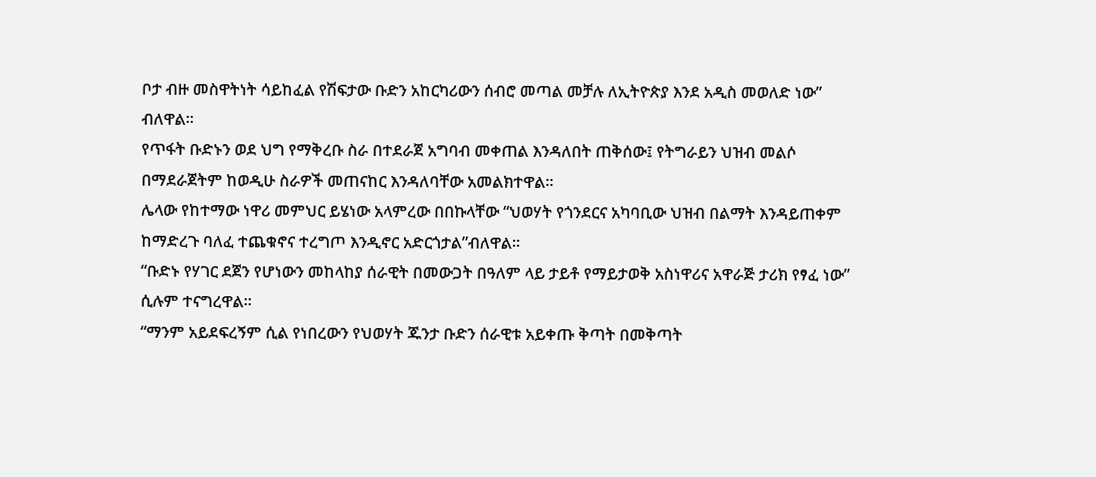ቦታ ብዙ መስዋትነት ሳይከፈል የሽፍታው ቡድን አከርካሪውን ሰብሮ መጣል መቻሉ ለኢትዮጵያ እንደ አዲስ መወለድ ነው” ብለዋል።
የጥፋት ቡድኑን ወደ ህግ የማቅረቡ ስራ በተደራጀ አግባብ መቀጠል እንዳለበት ጠቅሰው፤ የትግራይን ህዝብ መልሶ በማደራጀትም ከወዲሁ ስራዎች መጠናከር እንዳለባቸው አመልክተዋል።
ሌላው የከተማው ነዋሪ መምህር ይሄነው አላምረው በበኩላቸው “ህወሃት የጎንደርና አካባቢው ህዝብ በልማት እንዳይጠቀም ከማድረጉ ባለፈ ተጨቁኖና ተረግጦ እንዲኖር አድርጎታል”ብለዋል።
“ቡድኑ የሃገር ደጀን የሆነውን መከላከያ ሰራዊት በመውጋት በዓለም ላይ ታይቶ የማይታወቅ አስነዋሪና አዋራጅ ታሪክ የፃፈ ነው” ሲሉም ተናግረዋል።
“ማንም አይደፍረኝም ሲል የነበረውን የህወሃት ጁንታ ቡድን ሰራዊቱ አይቀጡ ቅጣት በመቅጣት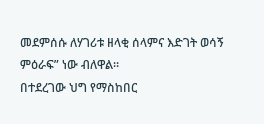መደምሰሱ ለሃገሪቱ ዘላቂ ሰላምና እድገት ወሳኝ ምዕራፍ” ነው ብለዋል።
በተደረገው ህግ የማስከበር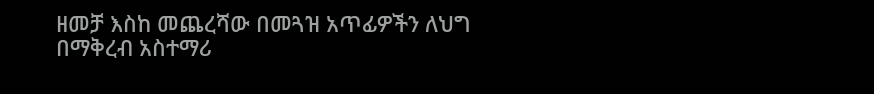ዘመቻ እስከ መጨረሻው በመጓዝ አጥፊዎችን ለህግ በማቅረብ አስተማሪ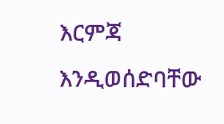እርምጃ እንዲወሰድባቸው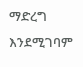ማድረግ እንደሚገባም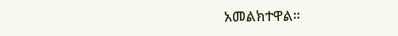አመልክተዋል።